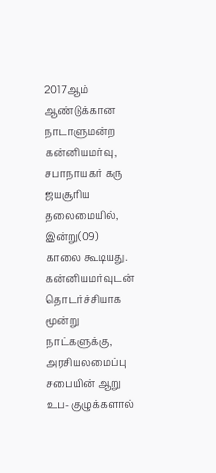2017ஆம் ஆண்டுக்கான நாடாளுமன்ற கன்னியமர்வு, சபாநாயகர் கரு ஜயசூரிய தலைமையில், இன்று(09) காலை கூடியது.
கன்னியமர்வுடன் தொடர்ச்சியாக மூன்று நாட்களுக்கு, அரசியலமைப்பு சபையின் ஆறு உப- குழுக்களால்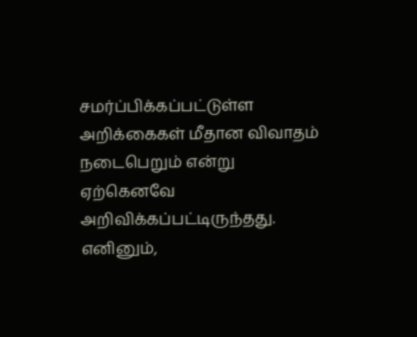சமர்ப்பிக்கப்பட்டுள்ள அறிக்கைகள் மீதான விவாதம் நடைபெறும் என்று ஏற்கெனவே அறிவிக்கப்பட்டிருந்தது.
எனினும்,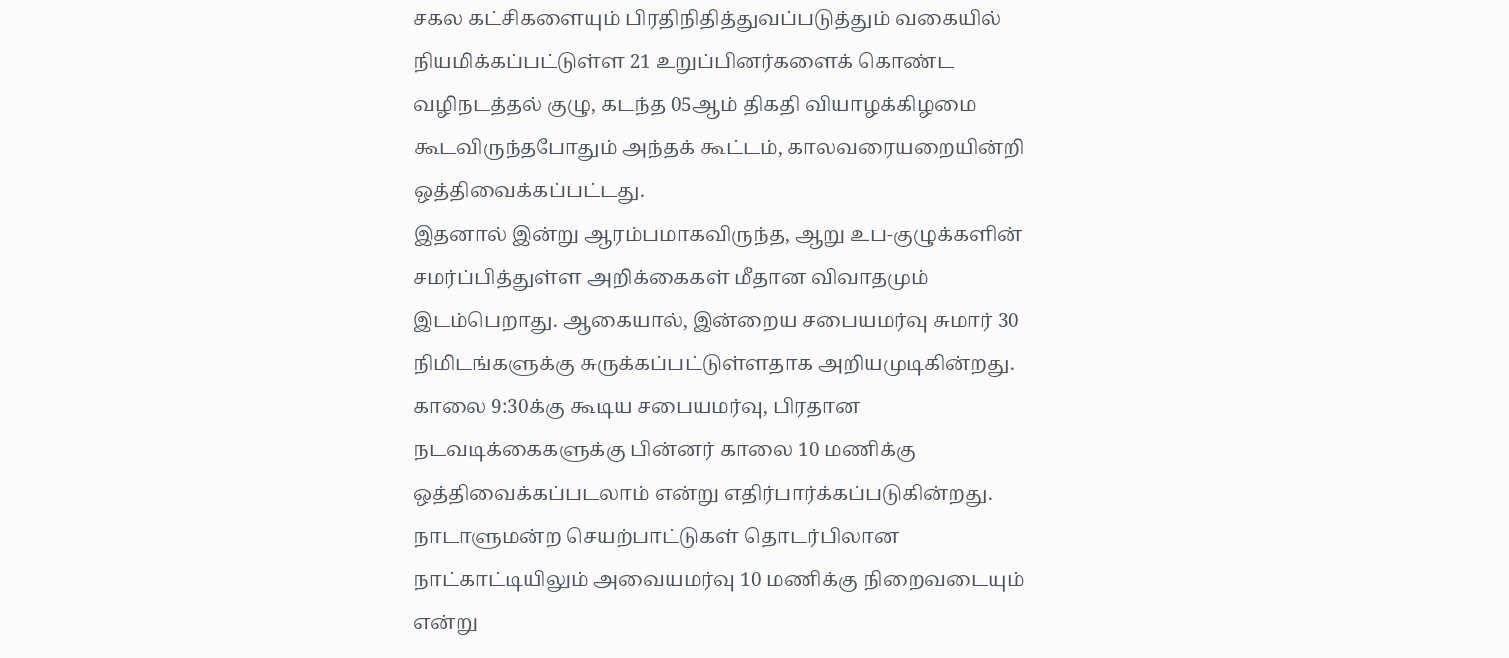சகல கட்சிகளையும் பிரதிநிதித்துவப்படுத்தும் வகையில் நியமிக்கப்பட்டுள்ள 21 உறுப்பினர்களைக் கொண்ட வழிநடத்தல் குழு, கடந்த 05ஆம் திகதி வியாழக்கிழமை கூடவிருந்தபோதும் அந்தக் கூட்டம், காலவரையறையின்றி ஒத்திவைக்கப்பட்டது.
இதனால் இன்று ஆரம்பமாகவிருந்த, ஆறு உப-குழுக்களின் சமர்ப்பித்துள்ள அறிக்கைகள் மீதான விவாதமும் இடம்பெறாது. ஆகையால், இன்றைய சபையமர்வு சுமார் 30 நிமிடங்களுக்கு சுருக்கப்பட்டுள்ளதாக அறியமுடிகின்றது.
காலை 9:30க்கு கூடிய சபையமர்வு, பிரதான நடவடிக்கைகளுக்கு பின்னர் காலை 10 மணிக்கு ஒத்திவைக்கப்படலாம் என்று எதிர்பார்க்கப்படுகின்றது. நாடாளுமன்ற செயற்பாட்டுகள் தொடர்பிலான நாட்காட்டியிலும் அவையமர்வு 10 மணிக்கு நிறைவடையும் என்று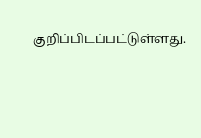குறிப்பிடப்பட்டுள்ளது.